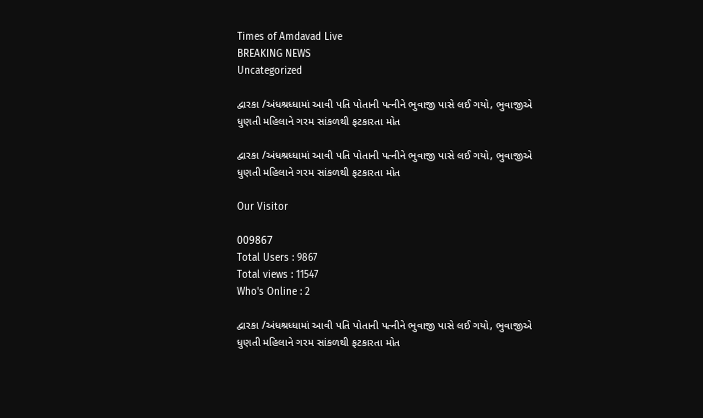Times of Amdavad Live
BREAKING NEWS
Uncategorized

દ્વારકા /અંધશ્રધ્ધામાં આવી પતિ પોતાની પત્નીને ભુવાજી પાસે લઈ ગયો, ભુવાજીએ ધુણતી મહિલાને ગરમ સાંકળથી ફટકારતા મોત

દ્વારકા /અંધશ્રધ્ધામાં આવી પતિ પોતાની પત્નીને ભુવાજી પાસે લઈ ગયો, ભુવાજીએ ધુણતી મહિલાને ગરમ સાંકળથી ફટકારતા મોત

Our Visitor

009867
Total Users : 9867
Total views : 11547
Who's Online : 2

દ્વારકા /અંધશ્રધ્ધામાં આવી પતિ પોતાની પત્નીને ભુવાજી પાસે લઈ ગયો, ભુવાજીએ ધુણતી મહિલાને ગરમ સાંકળથી ફટકારતા મોત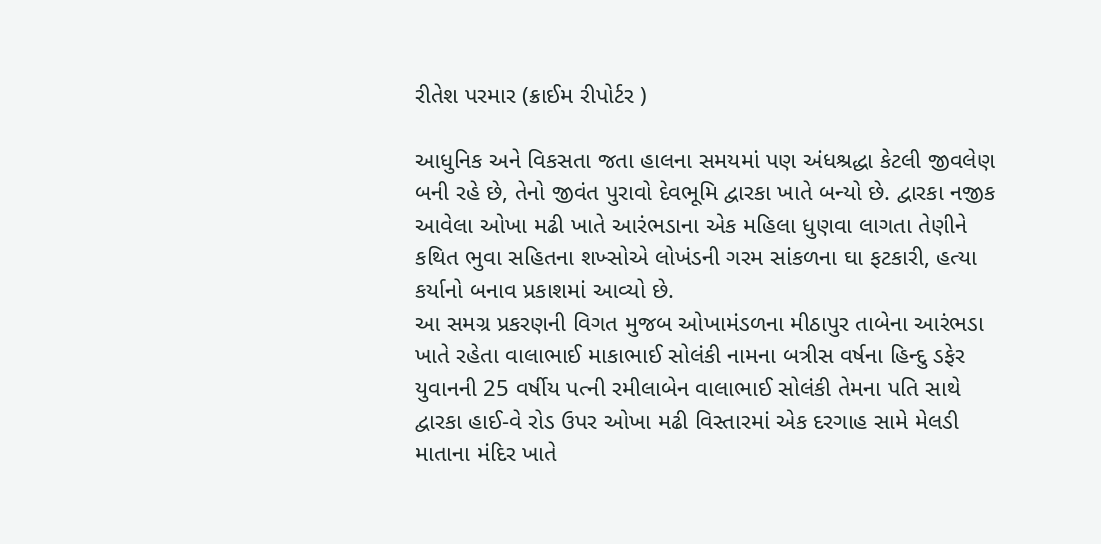રીતેશ પરમાર (ક્રાઈમ રીપોર્ટર )

આધુનિક અને વિકસતા જતા હાલના સમયમાં પણ અંધશ્રદ્ધા કેટલી જીવલેણ બની રહે છે, તેનો જીવંત પુરાવો દેવભૂમિ દ્વારકા ખાતે બન્યો છે. દ્વારકા નજીક આવેલા ઓખા મઢી ખાતે આરંભડાના એક મહિલા ધુણવા લાગતા તેણીને કથિત ભુવા સહિતના શખ્સોએ લોખંડની ગરમ સાંકળના ઘા ફટકારી, હત્યા કર્યાનો બનાવ પ્રકાશમાં આવ્યો છે.
આ સમગ્ર પ્રકરણની વિગત મુજબ ઓખામંડળના મીઠાપુર તાબેના આરંભડા ખાતે રહેતા વાલાભાઈ માકાભાઈ સોલંકી નામના બત્રીસ વર્ષના હિન્દુ ડફેર યુવાનની 25 વર્ષીય પત્ની રમીલાબેન વાલાભાઈ સોલંકી તેમના પતિ સાથે દ્વારકા હાઈ-વે રોડ ઉપર ઓખા મઢી વિસ્તારમાં એક દરગાહ સામે મેલડી માતાના મંદિર ખાતે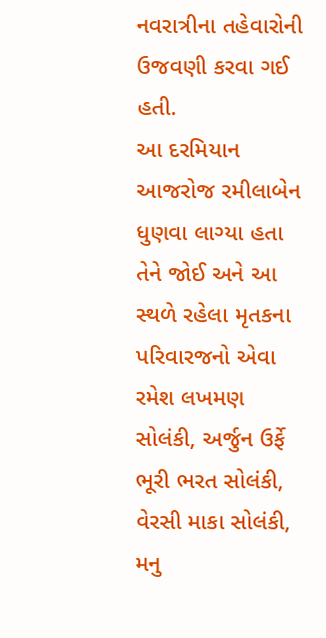નવરાત્રીના તહેવારોની ઉજવણી કરવા ગઈ હતી.
આ દરમિયાન આજરોજ રમીલાબેન ધુણવા લાગ્યા હતા તેને જોઈ અને આ સ્થળે રહેલા મૃતકના પરિવારજનો એવા રમેશ લખમણ સોલંકી, અર્જુન ઉર્ફે ભૂરી ભરત સોલંકી, વેરસી માકા સોલંકી, મનુ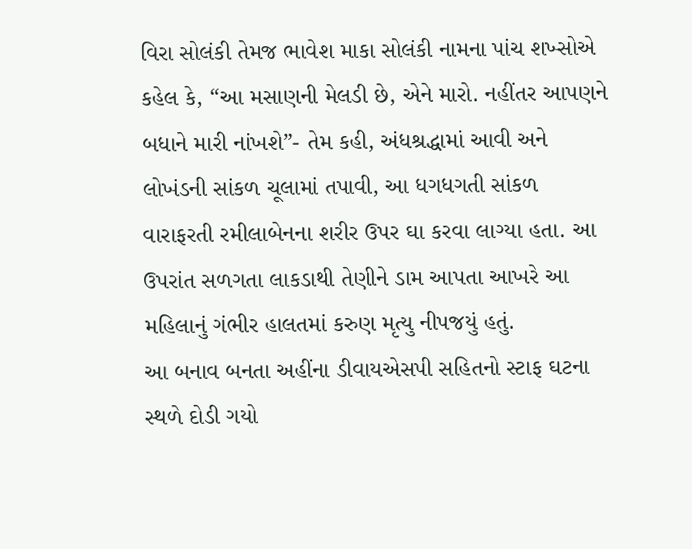વિરા સોલંકી તેમજ ભાવેશ માકા સોલંકી નામના પાંચ શખ્સોએ કહેલ કે, “આ મસાણની મેલડી છે, એને મારો. નહીંતર આપણને બધાને મારી નાંખશે”- તેમ કહી, અંધશ્રદ્ધામાં આવી અને લોખંડની સાંકળ ચૂલામાં તપાવી, આ ધગધગતી સાંકળ વારાફરતી રમીલાબેનના શરીર ઉપર ઘા કરવા લાગ્યા હતા. આ ઉપરાંત સળગતા લાકડાથી તેણીને ડામ આપતા આખરે આ મહિલાનું ગંભીર હાલતમાં કરુણ મૃત્યુ નીપજયું હતું.
આ બનાવ બનતા અહીંના ડીવાયએસપી સહિતનો સ્ટાફ ઘટના સ્થળે દોડી ગયો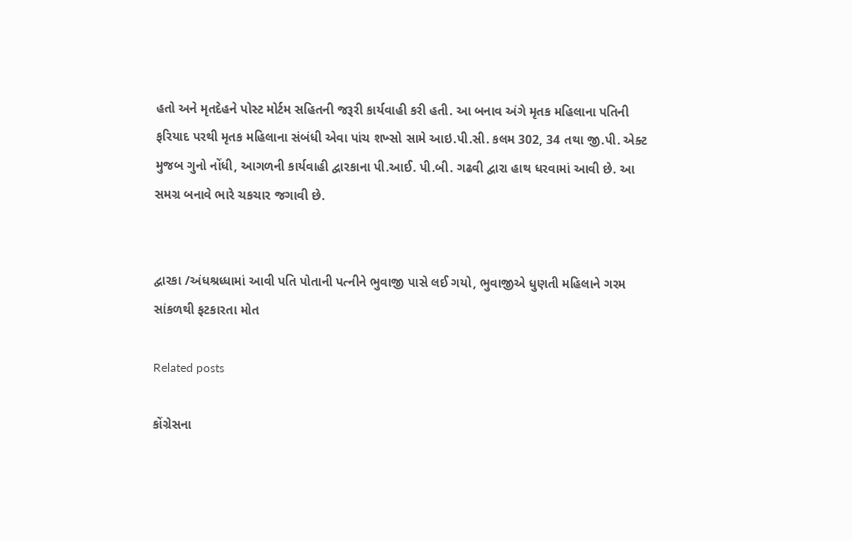હતો અને મૃતદેહને પોસ્ટ મોર્ટમ સહિતની જરૂરી કાર્યવાહી કરી હતી. આ બનાવ અંગે મૃતક મહિલાના પતિની ફરિયાદ પરથી મૃતક મહિલાના સંબંધી એવા પાંચ શખ્સો સામે આઇ.પી.સી. કલમ 302, 34 તથા જી.પી. એક્ટ મુજબ ગુનો નોંધી, આગળની કાર્યવાહી દ્વારકાના પી.આઈ. પી.બી. ગઢવી દ્વારા હાથ ધરવામાં આવી છે. આ સમગ્ર બનાવે ભારે ચકચાર જગાવી છે.


દ્વારકા /અંધશ્રધ્ધામાં આવી પતિ પોતાની પત્નીને ભુવાજી પાસે લઈ ગયો, ભુવાજીએ ધુણતી મહિલાને ગરમ સાંકળથી ફટકારતા મોત

Related posts

કોંગ્રેસના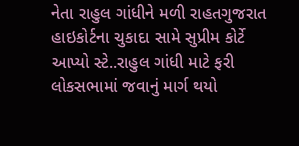નેતા રાહુલ ગાંધીને મળી રાહતગુજરાત હાઇકોર્ટના ચુકાદા સામે સુપ્રીમ કોર્ટે આપ્યો સ્ટે..રાહુલ ગાંધી માટે ફરી લોકસભામાં જવાનું માર્ગ થયો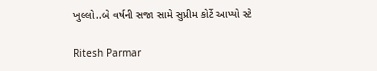ખુલ્લો..બે વર્ષની સજા સામે સુપ્રીમ કોર્ટે આપ્યો સ્ટે

Ritesh Parmar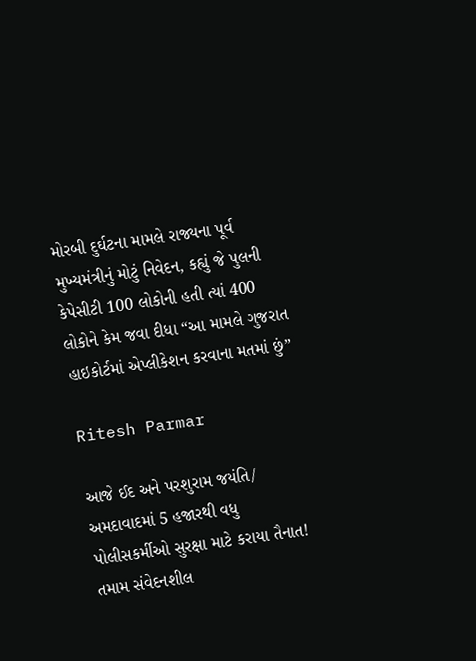મોરબી દુર્ઘટના મામલે રાજ્યના પૂર્વ મુખ્યમંત્રીનું મોટું નિવેદન, કહ્યું જે પુલની કેપેસીટી 100 લોકોની હતી ત્યાં 400 લોકોને કેમ જવા દીધા “આ મામલે ગુજરાત હાઇકોર્ટમાં એપ્લીકેશન કરવાના મતમાં છું”

Ritesh Parmar

આજે ઈદ અને પરશુરામ જયંતિ/ અમદાવાદમાં 5 હજારથી વધુ પોલીસકર્મીઓ સુરક્ષા માટે કરાયા તૈનાત! તમામ સંવેદનશીલ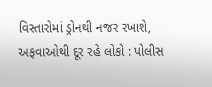વિસ્તારોમાં ડ્રોનથી નજર રખાશે, અફવાઓથી દૂર રહે લોકો : પોલીસ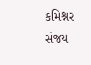કમિશ્નર સંજય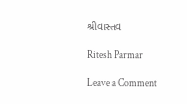શ્રીવાસ્તવ

Ritesh Parmar

Leave a Comment